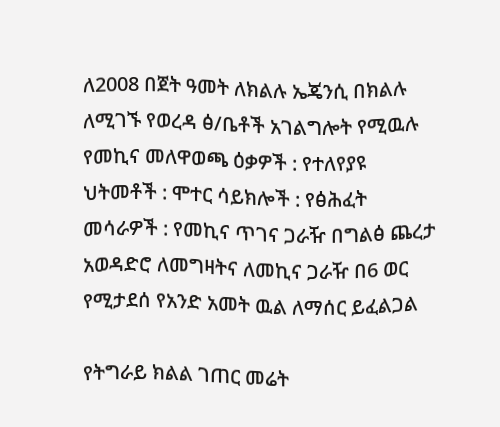ለ2008 በጀት ዓመት ለክልሉ ኤጄንሲ በክልሉ ለሚገኙ የወረዳ ፅ/ቤቶች አገልግሎት የሚዉሉ የመኪና መለዋወጫ ዕቃዎች : የተለየያዩ ህትመቶች : ሞተር ሳይክሎች : የፅሕፈት መሳራዎች : የመኪና ጥገና ጋራዥ በግልፅ ጨረታ አወዳድሮ ለመግዛትና ለመኪና ጋራዥ በ6 ወር የሚታደሰ የአንድ አመት ዉል ለማሰር ይፈልጋል

የትግራይ ክልል ገጠር መሬት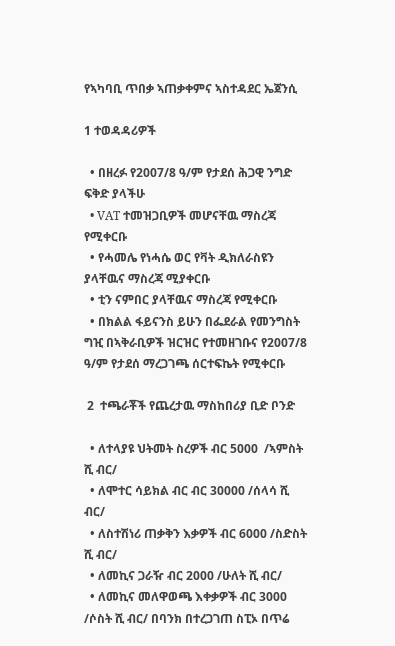የኣካባቢ ጥበቃ ኣጠቃቀምና ኣስተዳደር ኤጀንሲ

1 ተወዳዳሪዎች

  • በዘረፉ የ2007/8 ዓ/ም የታደሰ ሕጋዊ ንግድ ፍቅድ ያላችሁ
  • VAT ተመዝጋቢዎች መሆናቸዉ ማስረጃ የሚቀርቡ
  • የሓመሌ የነሓሴ ወር የቫት ዲክለራስዩን ያላቸዉና ማስረጃ ሚያቀርቡ
  • ቲን ናምበር ያላቸዉና ማስረጃ የሚቀርቡ
  • በክልል ፋይናንስ ይሁን በፌደራል የመንግስት ግዢ በኣቅራቢዎች ዝርዝር የተመዘገቡና የ2007/8 ዓ/ም የታደሰ ማረጋገጫ ሰርተፍኬት የሚቀርቡ

 2  ተጫራቾች የጨረታዉ ማስከበሪያ ቢድ ቦንድ

  • ለተላያዩ ህትመት ስረዎች ብር 5000  /ኣምስት ሺ ብር/
  • ለሞተር ሳይክል ብር ብር 30000 /ሰላሳ ሺ ብር/
  • ለስተሽነሪ ጠቃቅን እቃዎች ብር 6000 /ስድስት ሺ ብር/
  • ለመኪና ጋራዥ ብር 2000 /ሁለት ሺ ብር/
  • ለመኪና መለዋወጫ እቀቃዎች ብር 3000 /ሶስት ሺ ብር/ በባንክ በተረጋገጠ ስፒኦ በጥሬ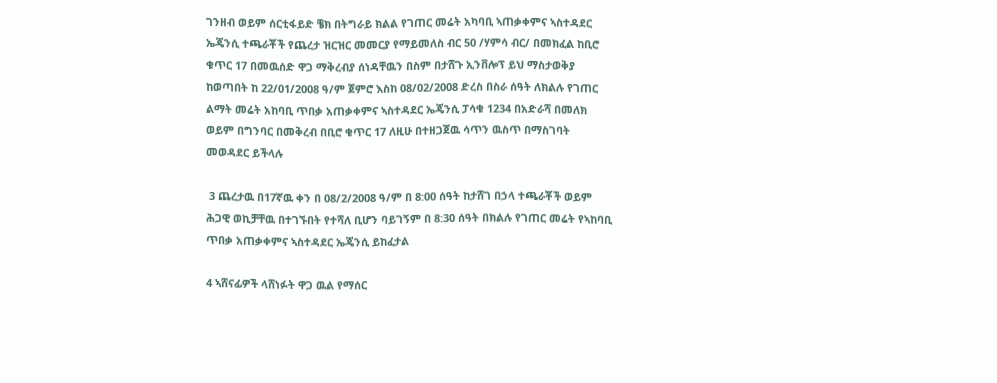ገንዘብ ወይም ሰርቲፋይድ ቼክ በትግራይ ክልል የገጠር መሬት አካባቢ ኣጠቃቀምና ኣስተዳደር ኤጄንሲ ተጫራቾች የጨረታ ዝርዝር መመርያ የማይመለስ ብር 50 /ሃምሳ ብር/ በመክፈል ከቢሮ ቁጥር 17 በመዉሰድ ዋጋ ማቅረብያ ሰነዳቸዉን በስም በታሸጉ ኢንቨሎፕ ይህ ማስታወቅያ ከወጣበት ከ 22/01/2008 ዓ/ም ጀምሮ እስከ 08/02/2008 ድረስ በስራ ሰዓት ለክልሉ የገጠር ልማት መሬት አከባቢ ጥበቃ አጠቃቀምና ኣስተዳደር ኤጄንሲ ፓሳቁ 1234 በአድራሻ በመለክ ወይም በግንባር በመቅረብ በቢሮ ቁጥር 17 ለዚሁ በተዘጋጀዉ ሳጥን ዉስጥ በማስገባት መወዳደር ይችላሉ

 3 ጨረታዉ በ17ኛዉ ቀን በ 08/2/2008 ዓ/ም በ 8:00 ሰዓት ከታሸገ በኃላ ተጫራቾች ወይም ሕጋዊ ወኪቻቸዉ በተገኙበት የተሻለ ቢሆን ባይገኝም በ 8:30 ሰዓት በክልሉ የገጠር መሬት የኣከባቢ ጥበቃ አጠቃቀምና ኣስተዳደር ኤጄንሲ ይከፈታል

4 ኣሸናፊዎች ላሸነፉት ዋጋ ዉል የማሰር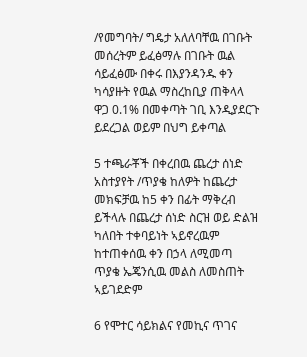/የመግባት/ ግዴታ አለለባቸዉ በገቡት መሰረትም ይፈፅማሉ በገቡት ዉል ሳይፈፅሙ በቀሩ በእያንዳንዱ ቀን ካሳያዙት የዉል ማስረከቢያ ጠቅላላ ዋጋ 0.1% በመቀጣት ገቢ እንዲያደርጉ ይደረጋል ወይም በህግ ይቀጣል

5 ተጫራቾች በቀረበዉ ጨረታ ሰነድ አስተያየት /ጥያቄ ከለዎት ከጨረታ መክፍቻዉ ከ5 ቀን በፊት ማቅረብ ይችላሉ በጨረታ ሰነድ ስርዝ ወይ ድልዝ ካለበት ተቀባይነት ኣይኖረዉም ከተጠቀሰዉ ቀን በኃላ ለሚመጣ ጥያቄ ኤጄንሲዉ መልስ ለመስጠት ኣይገደድም

6 የሞተር ሳይክልና የመኪና ጥገና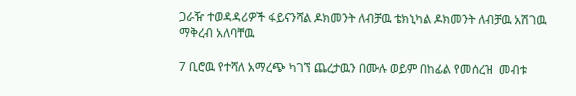ጋራዥ ተወዳዳሪዎች ፋይናንሻል ዶክመንት ለብቻዉ ቴክኒካል ዶክመንት ለብቻዉ አሽገዉ ማቅረብ አለባቸዉ

7 ቢሮዉ የተሻለ አማረጭ ካገኘ ጨረታዉን በሙሉ ወይም በከፊል የመሰረዝ  መብቱ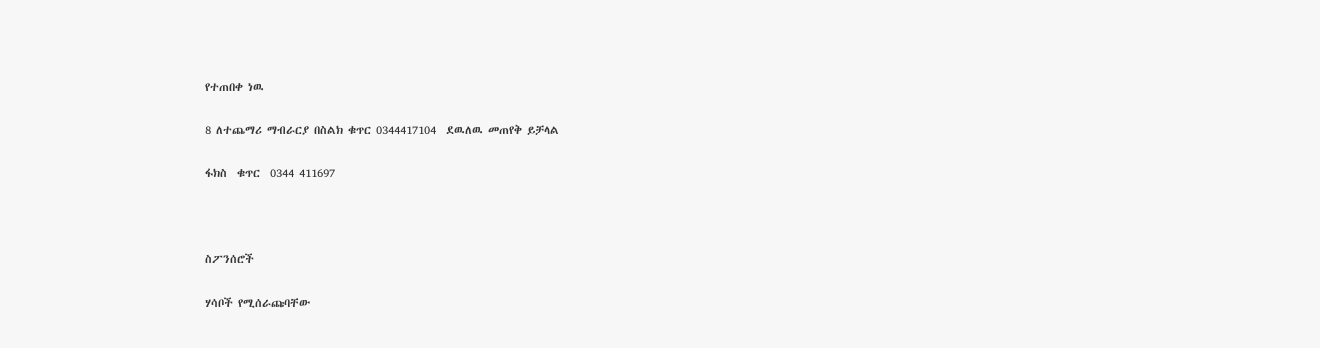የተጠበቀ ነዉ

8 ለተጨማሪ ማብራርያ በስልክ ቁጥር 0344417104  ደዉለዉ መጠየቅ ይቻላል

ፋክስ  ቁጥር  0344 411697



ስፖንሰሮች

ሃሳቦች የሚሰራጩባቸው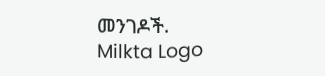መንገዶች.
Milkta Logo